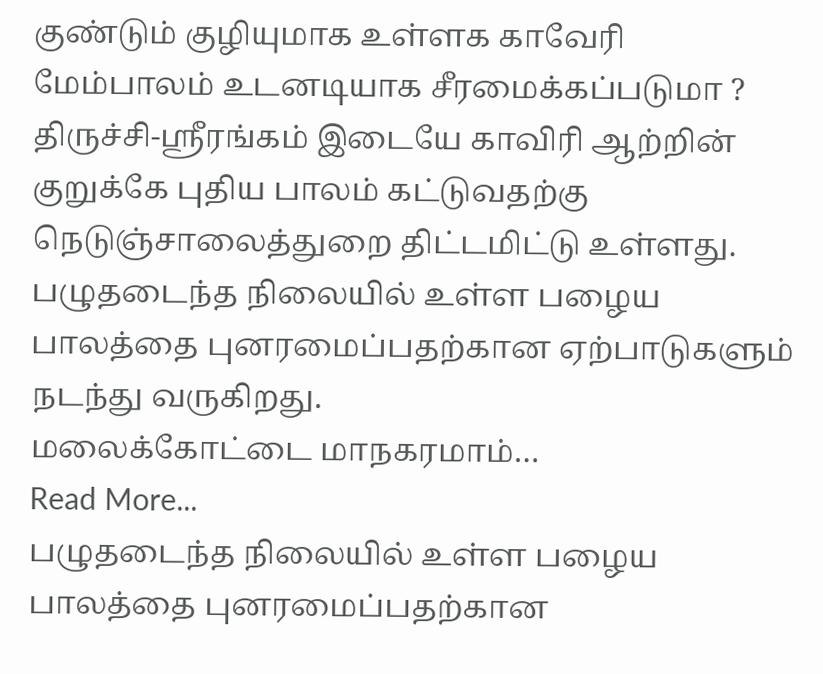குண்டும் குழியுமாக உள்ளக காவேரி மேம்பாலம் உடனடியாக சீரமைக்கப்படுமா ?
திருச்சி-ஸ்ரீரங்கம் இடையே காவிரி ஆற்றின் குறுக்கே புதிய பாலம் கட்டுவதற்கு நெடுஞ்சாலைத்துறை திட்டமிட்டு உள்ளது.
பழுதடைந்த நிலையில் உள்ள பழைய பாலத்தை புனரமைப்பதற்கான ஏற்பாடுகளும் நடந்து வருகிறது.
மலைக்கோட்டை மாநகரமாம்…
Read More...
பழுதடைந்த நிலையில் உள்ள பழைய பாலத்தை புனரமைப்பதற்கான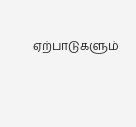ஏற்பாடுகளும்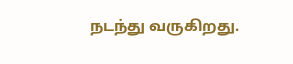நடந்து வருகிறது.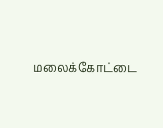மலைக்கோட்டை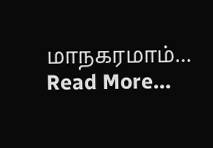மாநகரமாம்… Read More...